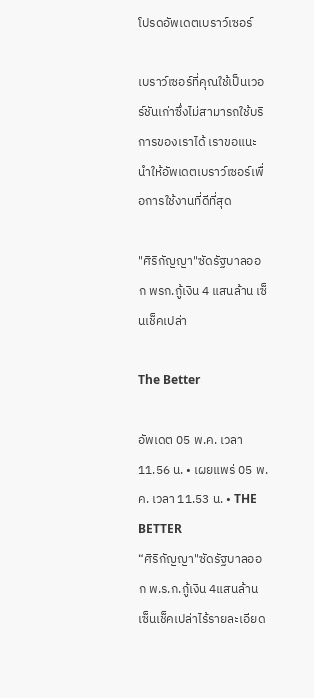โปรดอัพเดตเบราว์เซอร์

เบราว์เซอร์ที่คุณใช้เป็นเวอร์ชันเก่าซึ่งไม่สามารถใช้บริการของเราได้ เราขอแนะนำให้อัพเดตเบราว์เซอร์เพื่อการใช้งานที่ดีที่สุด

"ศิริกัญญา"ซัดรัฐบาลออก พรก.กู้เงิน 4 แสนล้าน เซ็นเช็คเปล่า

The Better

อัพเดต 05 พ.ค. เวลา 11.56 น. • เผยแพร่ 05 พ.ค. เวลา 11.53 น. • THE BETTER
“ศิริกัญญา"ซัดรัฐบาลออก พ.ร.ก.กู้เงิน 4แสนล้าน เซ็นเช็คเปล่าไร้รายละเอียด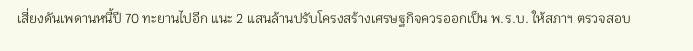เสี่ยงดันเพดานหนี้ปี 70 ทะยานไปอีก แนะ 2 แสนล้านปรับโครงสร้างเศรษฐกิจควรออกเป็น พ.ร.บ. ให้สภาฯ ตรวจสอบ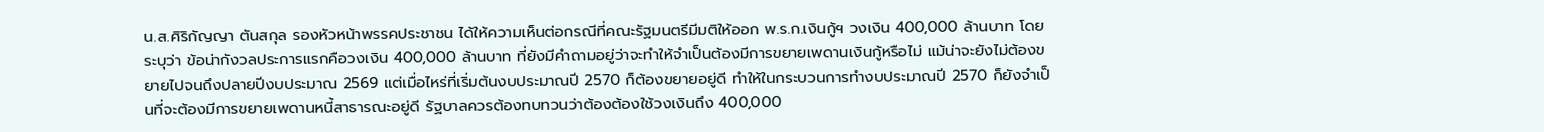น.ส.ศิริกัญญา ตันสกุล รองหัวหน้าพรรคประชาชน ได้ให้ความเห็นต่อกรณีที่คณะรัฐมนตรีมีมติให้ออก พ.ร.ก.เงินกู้ฯ วงเงิน 400,000 ล้านบาท โดยระบุว่า ข้อน่ากังวลประการแรกคือวงเงิน 400,000 ล้านบาท ที่ยังมีคำถามอยู่ว่าจะทำให้จำเป็นต้องมีการขยายเพดานเงินกู้หรือไม่ แม้น่าจะยังไม่ต้องขยายไปจนถึงปลายปีงบประมาณ 2569 แต่เมื่อไหร่ที่เริ่มต้นงบประมาณปี 2570 ก็ต้องขยายอยู่ดี ทำให้ในกระบวนการทำงบประมาณปี 2570 ก็ยังจำเป็นที่จะต้องมีการขยายเพดานหนี้สาธารณะอยู่ดี รัฐบาลควรต้องทบทวนว่าต้องต้องใช้วงเงินถึง 400,000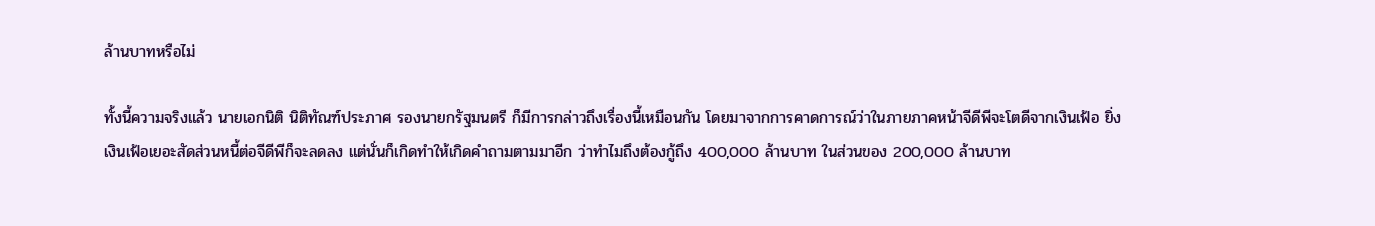ล้านบาทหรือไม่

ทั้งนี้ความจริงแล้ว นายเอกนิติ นิติทัณฑ์ประภาศ รองนายกรัฐมนตรี ก็มีการกล่าวถึงเรื่องนี้เหมือนกัน โดยมาจากการคาดการณ์ว่าในภายภาคหน้าจีดีพีจะโตดีจากเงินเฟ้อ ยิ่งเงินเฟ้อเยอะสัดส่วนหนี้ต่อจีดีพีก็จะลดลง แต่นั่นก็เกิดทำให้เกิดคำถามตามมาอีก ว่าทำไมถึงต้องกู้ถึง 400,000 ล้านบาท ในส่วนของ 200,000 ล้านบาท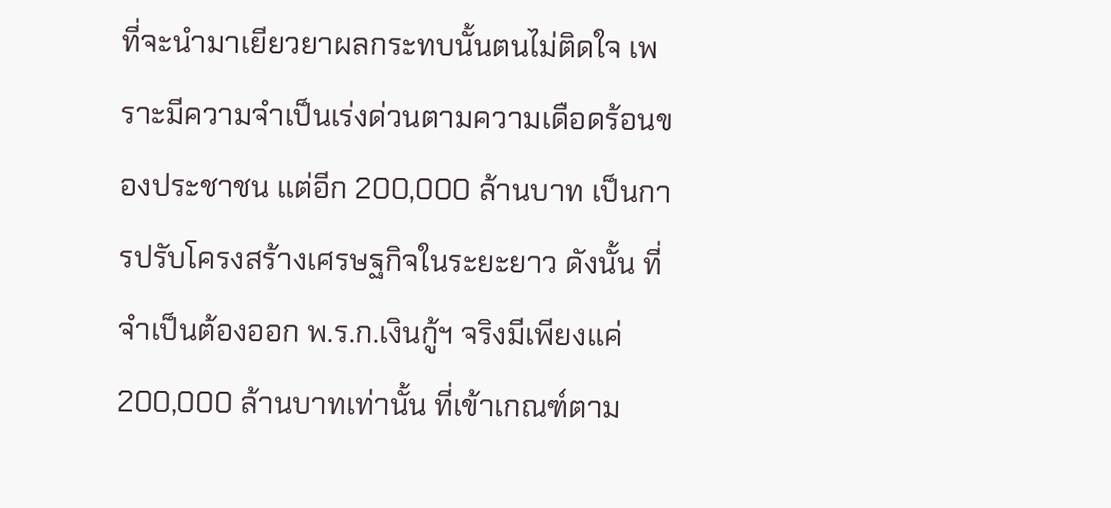ที่จะนำมาเยียวยาผลกระทบนั้นตนไม่ติดใจ เพราะมีความจำเป็นเร่งด่วนตามความเดือดร้อนของประชาชน แต่อีก 200,000 ล้านบาท เป็นการปรับโครงสร้างเศรษฐกิจในระยะยาว ดังนั้น ที่จำเป็นต้องออก พ.ร.ก.เงินกู้ฯ จริงมีเพียงแค่ 200,000 ล้านบาทเท่านั้น ที่เข้าเกณฑ์ตาม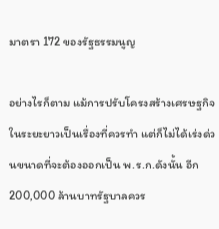มาตรา 172 ของรัฐธรรมนูญ

อย่างไรก็ตาม แม้การปรับโครงสร้างเศรษฐกิจในระยะยาวเป็นเรื่องที่ควรทำ แต่ก็ไม่ได้เร่งด่วนขนาดที่จะต้องออกเป็น พ.ร.ก.ดังนั้น อีก 200,000 ล้านบาทรัฐบาลควร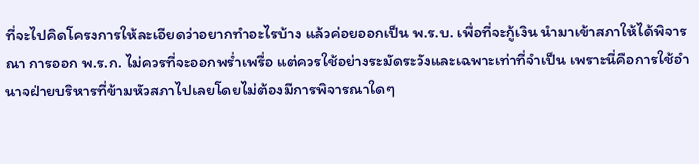ที่จะไปคิดโครงการให้ละเอียดว่าอยากทำอะไรบ้าง แล้วค่อยออกเป็น พ.ร.บ. เพื่อที่จะกู้เงิน นำมาเข้าสภาให้ได้พิจารณา การออก พ.ร.ก. ไม่ควรที่จะออกพร่ำเพรื่อ แต่ควรใช้อย่างระมัดระวังและเฉพาะเท่าที่จำเป็น เพราะนี่คือการใช้อำนาจฝ่ายบริหารที่ข้ามหัวสภาไปเลยโดยไม่ต้องมีการพิจารณาใดๆ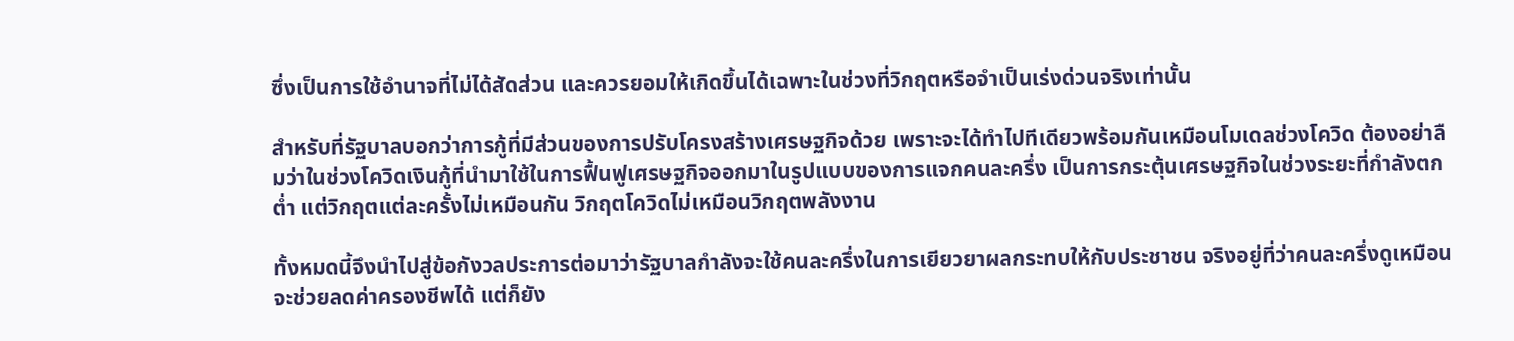ซึ่งเป็นการใช้อำนาจที่ไม่ได้สัดส่วน และควรยอมให้เกิดขึ้นได้เฉพาะในช่วงที่วิกฤตหรือจำเป็นเร่งด่วนจริงเท่านั้น

สำหรับที่รัฐบาลบอกว่าการกู้ที่มีส่วนของการปรับโครงสร้างเศรษฐกิจด้วย เพราะจะได้ทำไปทีเดียวพร้อมกันเหมือนโมเดลช่วงโควิด ต้องอย่าลืมว่าในช่วงโควิดเงินกู้ที่นำมาใช้ในการฟื้นฟูเศรษฐกิจออกมาในรูปแบบของการแจกคนละครึ่ง เป็นการกระตุ้นเศรษฐกิจในช่วงระยะที่กำลังตกต่ำ แต่วิกฤตแต่ละครั้งไม่เหมือนกัน วิกฤตโควิดไม่เหมือนวิกฤตพลังงาน

ทั้งหมดนี้จึงนำไปสู่ข้อกังวลประการต่อมาว่ารัฐบาลกำลังจะใช้คนละครึ่งในการเยียวยาผลกระทบให้กับประชาชน จริงอยู่ที่ว่าคนละครึ่งดูเหมือนจะช่วยลดค่าครองชีพได้ แต่ก็ยัง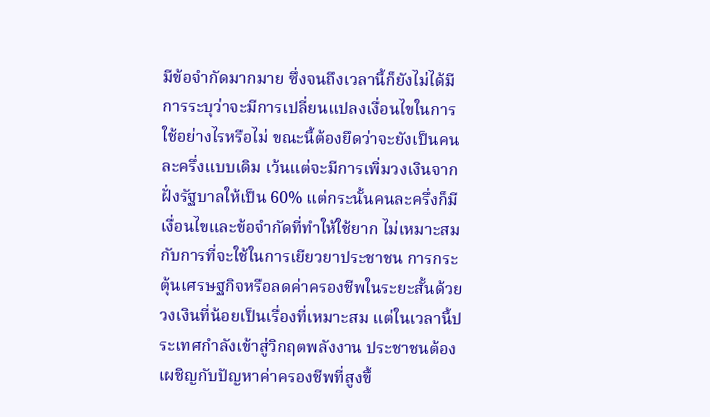มีข้อจำกัดมากมาย ซึ่งจนถึงเวลานี้ก็ยังไม่ได้มีการระบุว่าจะมีการเปลี่ยนแปลงเงื่อนไขในการใช้อย่างไรหรือไม่ ขณะนี้ต้องยึดว่าจะยังเป็นคนละครึ่งแบบเดิม เว้นแต่จะมีการเพิ่มวงเงินจากฝั่งรัฐบาลให้เป็น 60% แต่กระนั้นคนละครึ่งก็มีเงื่อนไขและข้อจำกัดที่ทำให้ใช้ยาก ไม่เหมาะสมกับการที่จะใช้ในการเยียวยาประชาชน การกระตุ้นเศรษฐกิจหรือลดค่าครองชีพในระยะสั้นด้วยวงเงินที่น้อยเป็นเรื่องที่เหมาะสม แต่ในเวลานี้ประเทศกำลังเข้าสู่วิกฤตพลังงาน ประชาชนต้องเผชิญกับปัญหาค่าครองชีพที่สูงขึ้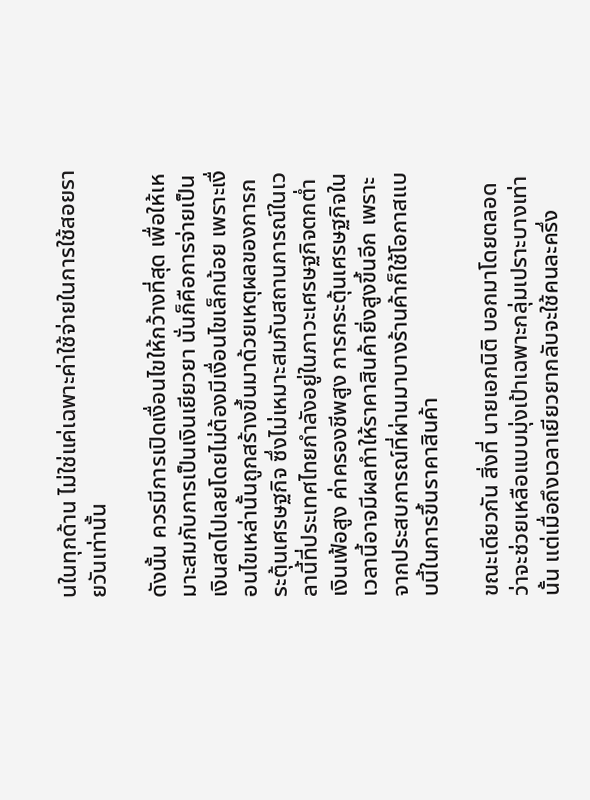นในทุกด้าน ไม่ใช่แค่เฉพาะค่าใช้จ่ายในการใช้สอยรายวันเท่านั้น

ดังนั้น ควรมีการเปิดเงื่อนไขให้กว้างที่สุด เพื่อให้เหมาะสมกับการเป็นเงินเยียวยา นั่นก็คือการจ่ายเป็นเงินสดไปเลยโดยไม่ต้องมีเงื่อนไขเล็กน้อย เพราะเงื่อนไขเหล่านั้นถูกสร้างขึ้นมาด้วยเหตุผลของการกระตุ้นเศรษฐกิจ ซึ่งไม่เหมาะสมกับสถานการณ์ในเวลานี้ที่ประเทศไทยกำลังอยู่ในภาวะเศรษฐกิจตกต่ำ เงินเฟ้อสูง ค่าครองชีพสูง การกระตุ้นเศรษฐกิจในเวลานี้อาจมีผลทำให้ราคาสินค้ายิ่งสูงขึ้นอีก เพราะจากประสบการณ์ที่ผ่านมาบางร้านค้าก็ใช้โอกาสแบบนี้ในการขึ้นราคาสินค้า

ขณะเดียวกัน สิ่งที่ นายเอกนิติ บอกมาโดยตลอดว่าจะช่วยเหลือแบบมุ่งเป้าเฉพาะกลุ่มเปราะบางเท่านั้น แต่เมื่อถึงเวลาเยียวยากลับจะใช้คนละครึ่ง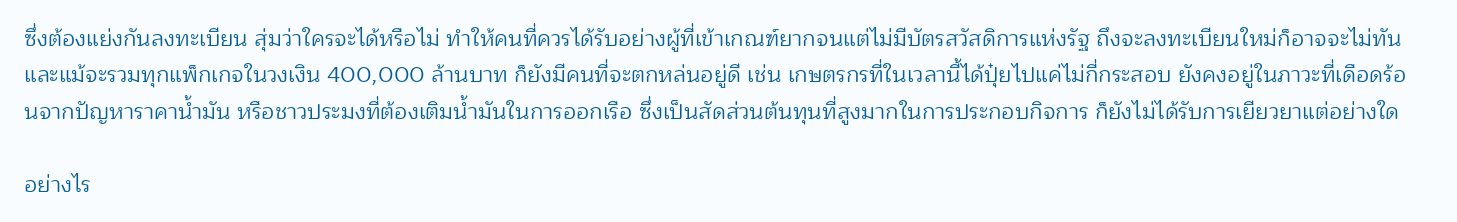ซึ่งต้องแย่งกันลงทะเบียน สุ่มว่าใครจะได้หรือไม่ ทำให้คนที่ควรได้รับอย่างผู้ที่เข้าเกณฑ์ยากจนแต่ไม่มีบัตรสวัสดิการแห่งรัฐ ถึงจะลงทะเบียนใหม่ก็อาจจะไม่ทัน และแม้จะรวมทุกแพ็กเกจในวงเงิน 400,000 ล้านบาท ก็ยังมีคนที่จะตกหล่นอยู่ดี เช่น เกษตรกรที่ในเวลานี้ได้ปุ๋ยไปแค่ไม่กี่กระสอบ ยังคงอยู่ในภาวะที่เดือดร้อนจากปัญหาราคาน้ำมัน หรือชาวประมงที่ต้องเติมน้ำมันในการออกเรือ ซึ่งเป็นสัดส่วนต้นทุนที่สูงมากในการประกอบกิจการ ก็ยังไม่ได้รับการเยียวยาแต่อย่างใด

อย่างไร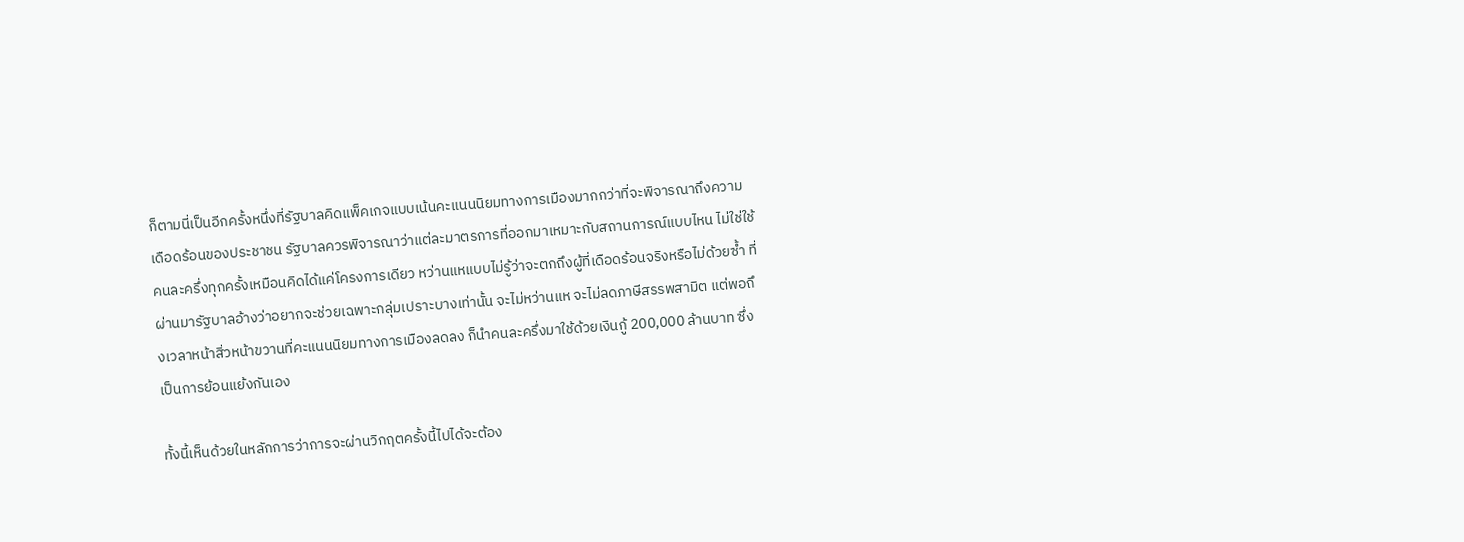ก็ตามนี่เป็นอีกครั้งหนึ่งที่รัฐบาลคิดแพ็คเกจแบบเน้นคะแนนนิยมทางการเมืองมากกว่าที่จะพิจารณาถึงความเดือดร้อนของประชาชน รัฐบาลควรพิจารณาว่าแต่ละมาตรการที่ออกมาเหมาะกับสถานการณ์แบบไหน ไม่ใช่ใช้คนละครึ่งทุกครั้งเหมือนคิดได้แค่โครงการเดียว หว่านแหแบบไม่รู้ว่าจะตกถึงผู้ที่เดือดร้อนจริงหรือไม่ด้วยซ้ำ ที่ผ่านมารัฐบาลอ้างว่าอยากจะช่วยเฉพาะกลุ่มเปราะบางเท่านั้น จะไม่หว่านแห จะไม่ลดภาษีสรรพสามิต แต่พอถึงเวลาหน้าสิ่วหน้าขวานที่คะแนนนิยมทางการเมืองลดลง ก็นำคนละครึ่งมาใช้ด้วยเงินกู้ 200,000 ล้านบาท ซึ่งเป็นการย้อนแย้งกันเอง

ทั้งนี้เห็นด้วยในหลักการว่าการจะผ่านวิกฤตครั้งนี้ไปได้จะต้อง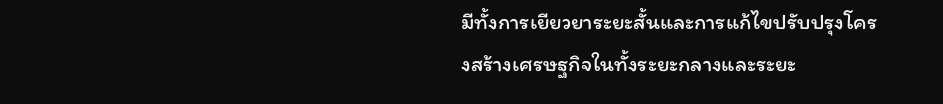มีทั้งการเยียวยาระยะสั้นและการแก้ไขปรับปรุงโครงสร้างเศรษฐกิจในทั้งระยะกลางและระยะ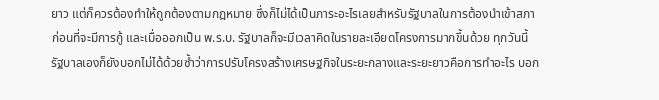ยาว แต่ก็ควรต้องทำให้ถูกต้องตามกฎหมาย ซึ่งก็ไม่ได้เป็นภาระอะไรเลยสำหรับรัฐบาลในการต้องนำเข้าสภาก่อนที่จะมีการกู้ และเมื่อออกเป็น พ.ร.บ. รัฐบาลก็จะมีเวลาคิดในรายละเอียดโครงการมากขึ้นด้วย ทุกวันนี้รัฐบาลเองก็ยังบอกไม่ได้ด้วยซ้ำว่าการปรับโครงสร้างเศรษฐกิจในระยะกลางและระยะยาวคือการทำอะไร บอก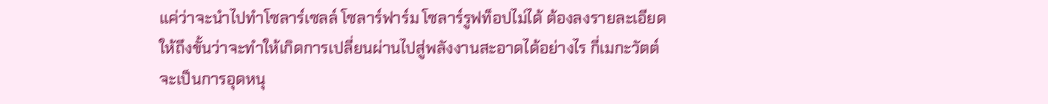แค่ว่าจะนำไปทำโซลาร์เซลล์ โซลาร์ฟาร์ม โซลาร์รูฟท็อปไม่ได้ ต้องลงรายละเอียดให้ถึงขั้นว่าจะทำให้เกิดการเปลี่ยนผ่านไปสู่พลังงานสะอาดได้อย่างไร กี่เมกะวัตต์ จะเป็นการอุดหนุ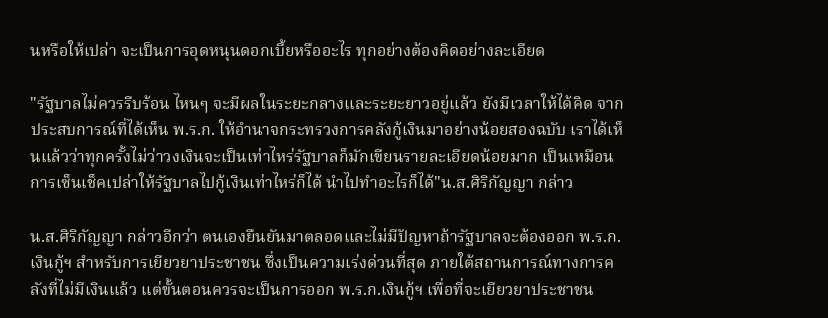นหรือให้เปล่า จะเป็นการอุดหนุนดอกเบี้ยหรืออะไร ทุกอย่างต้องคิดอย่างละเอียด

"รัฐบาลไม่ควรรีบร้อน ไหนๆ จะมีผลในระยะกลางและระยะยาวอยู่แล้ว ยังมีเวลาให้ได้คิด จากประสบการณ์ที่ได้เห็น พ.ร.ก. ให้อำนาจกระทรวงการคลังกู้เงินมาอย่างน้อยสองฉบับ เราได้เห็นแล้วว่าทุกครั้งไม่ว่าวงเงินจะเป็นเท่าไหร่รัฐบาลก็มักเขียนรายละเอียดน้อยมาก เป็นเหมือนการเซ็นเช็คเปล่าให้รัฐบาลไปกู้เงินเท่าไหร่ก็ได้ นำไปทำอะไรก็ได้"น.ส.ศิริกัญญา กล่าว

น.ส.ศิริกัญญา กล่าวอีกว่า ตนเองยืนยันมาตลอดและไม่มีปัญหาถ้ารัฐบาลจะต้องออก พ.ร.ก.เงินกู้ฯ สำหรับการเยียวยาประชาชน ซึ่งเป็นความเร่งด่วนที่สุด ภายใต้สถานการณ์ทางการคลังที่ไม่มีเงินแล้ว แต่ขั้นตอนควรจะเป็นการออก พ.ร.ก.เงินกู้ฯ เพื่อที่จะเยียวยาประชาชน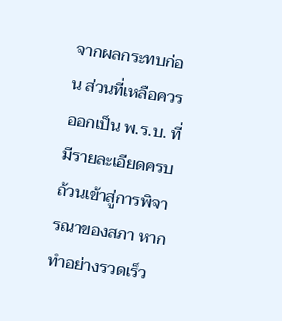จากผลกระทบก่อน ส่วนที่เหลือควรออกเป็น พ.ร.บ. ที่มีรายละเอียดครบถ้วนเข้าสู่การพิจารณาของสภา หากทำอย่างรวดเร็ว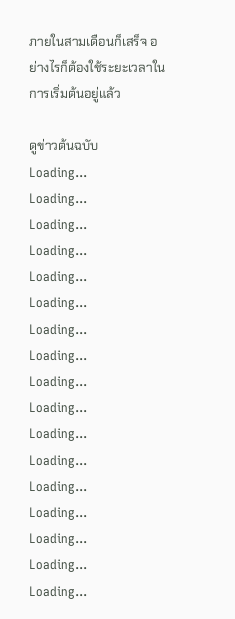ภายในสามเดือนก็เสร็จ อย่างไรก็ต้องใช้ระยะเวลาในการเริ่มต้นอยู่แล้ว

ดูข่าวต้นฉบับ
Loading...
Loading...
Loading...
Loading...
Loading...
Loading...
Loading...
Loading...
Loading...
Loading...
Loading...
Loading...
Loading...
Loading...
Loading...
Loading...
Loading...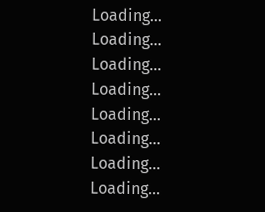Loading...
Loading...
Loading...
Loading...
Loading...
Loading...
Loading...
Loading...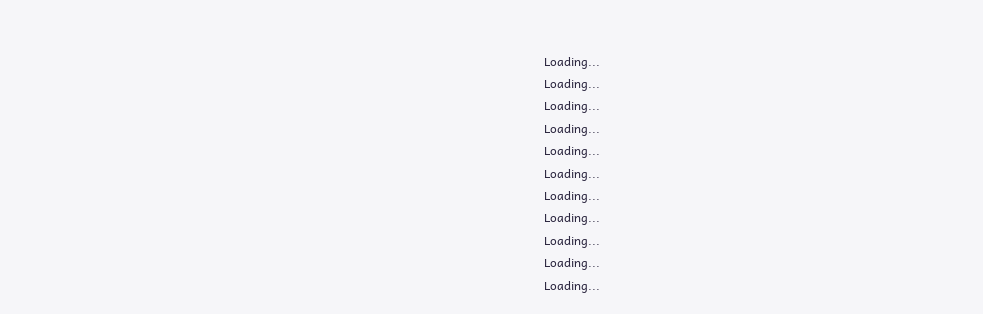Loading...
Loading...
Loading...
Loading...
Loading...
Loading...
Loading...
Loading...
Loading...
Loading...
Loading...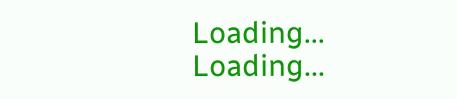Loading...
Loading...